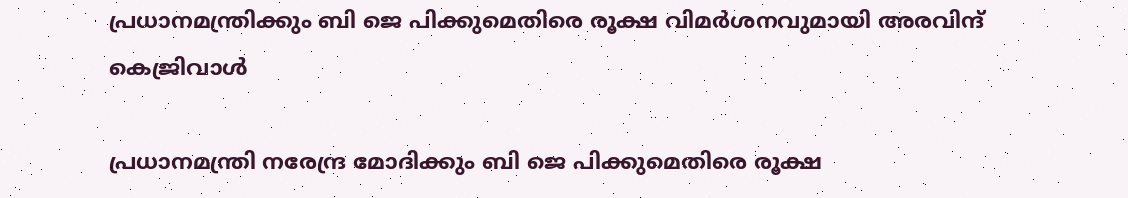പ്രധാനമന്ത്രിക്കും ബി ജെ പിക്കുമെതിരെ രൂക്ഷ വിമർശനവുമായി അരവിന്ദ് കെജ്രിവാള്‍

പ്രധാനമന്ത്രി നരേന്ദ്ര മോദിക്കും ബി ജെ പിക്കുമെതിരെ രൂക്ഷ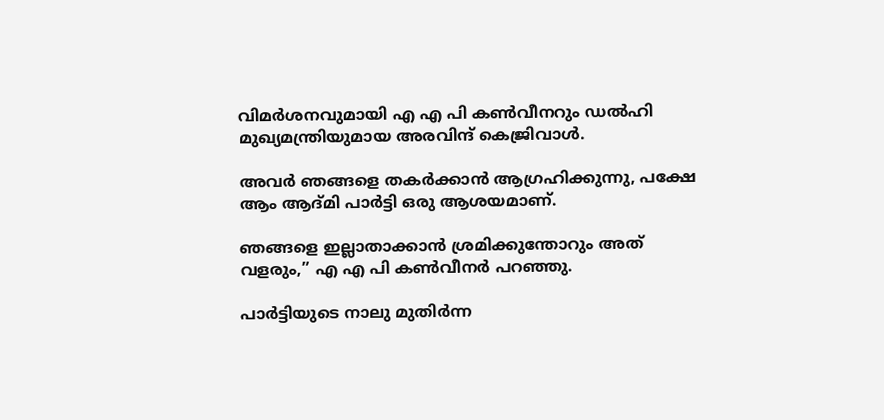വിമർശനവുമായി എ എ പി കണ്‍വീനറും ഡല്‍ഹി മുഖ്യമന്ത്രിയുമായ അരവിന്ദ് കെജ്രിവാള്‍.

അവർ ഞങ്ങളെ തകർക്കാൻ ആഗ്രഹിക്കുന്നു, പക്ഷേ ആം ആദ്മി പാർട്ടി ഒരു ആശയമാണ്.

ഞങ്ങളെ ഇല്ലാതാക്കാൻ ശ്രമിക്കുന്തോറും അത് വളരും,” എ എ പി കണ്‍വീനർ പറഞ്ഞു.

പാർട്ടിയുടെ നാലു മുതിർന്ന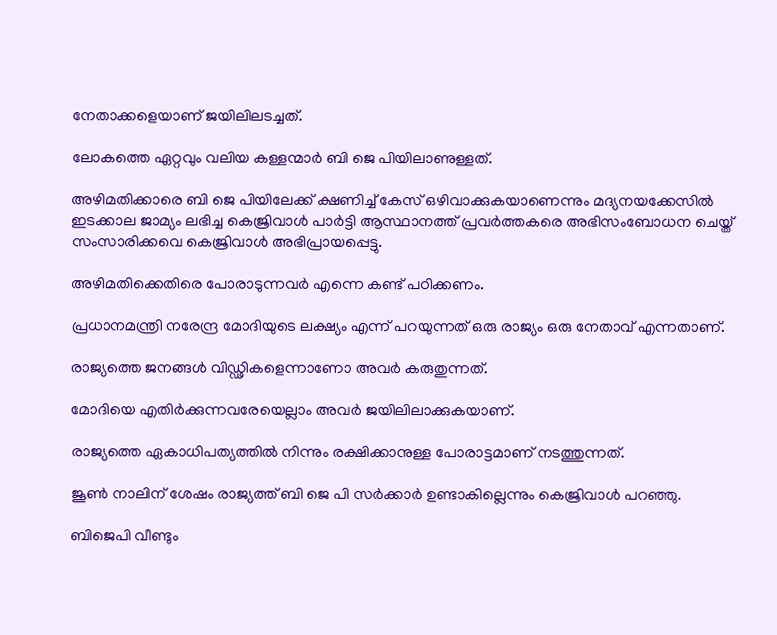നേതാക്കളെയാണ് ജയിലിലടച്ചത്.

ലോകത്തെ ഏറ്റവും വലിയ കള്ളന്മാർ ബി ജെ പിയിലാണുള്ളത്.

അഴിമതിക്കാരെ ബി ജെ പിയിലേക്ക് ക്ഷണിച്ച്‌ കേസ് ഒഴിവാക്കുകയാണെന്നും മദ്യനയക്കേസില്‍ ഇടക്കാല ജാമ്യം ലഭിച്ച കെജ്രിവാള്‍ പാർട്ടി ആസ്ഥാനത്ത് പ്രവർത്തകരെ അഭിസംബോധന ചെയ്ത് സംസാരിക്കവെ കെജ്രിവാള്‍ അഭിപ്രായപ്പെട്ടു.

അഴിമതിക്കെതിരെ പോരാടുന്നവർ എന്നെ കണ്ട് പഠിക്കണം.

പ്രധാനമന്ത്രി നരേന്ദ്ര മോദിയുടെ ലക്ഷ്യം എന്ന് പറയുന്നത് ഒരു രാജ്യം ഒരു നേതാവ് എന്നതാണ്.

രാജ്യത്തെ ജനങ്ങള്‍ വിഡ്ഢികളെന്നാണോ അവർ കരുതുന്നത്.

മോദിയെ എതിർക്കുന്നവരേയെല്ലാം അവർ ജയിലിലാക്കുകയാണ്.

രാജ്യത്തെ ഏകാധിപത്യത്തില്‍ നിന്നും രക്ഷിക്കാനുള്ള പോരാട്ടമാണ് നടത്തുന്നത്.

ജൂണ്‍ നാലിന് ശേഷം രാജ്യത്ത് ബി ജെ പി സർക്കാർ ഉണ്ടാകില്ലെന്നും കെജ്രിവാള്‍ പറഞ്ഞു.

ബിജെപി വീണ്ടും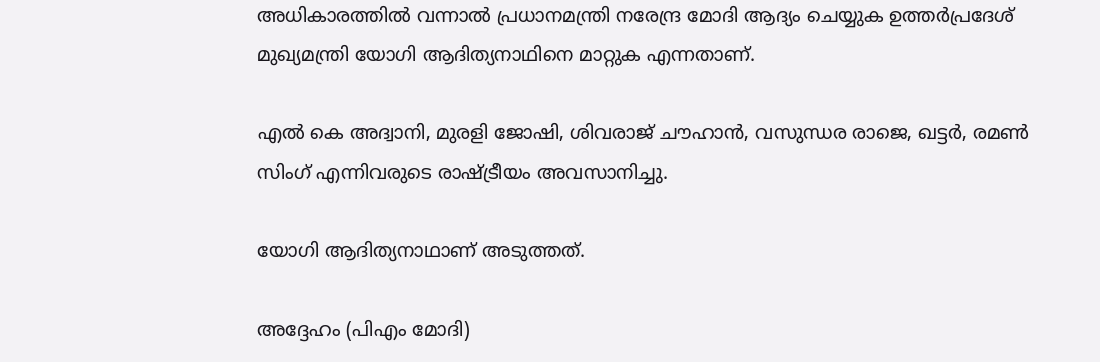അധികാരത്തില്‍ വന്നാല്‍ പ്രധാനമന്ത്രി നരേന്ദ്ര മോദി ആദ്യം ചെയ്യുക ഉത്തർപ്രദേശ് മുഖ്യമന്ത്രി യോഗി ആദിത്യനാഥിനെ മാറ്റുക എന്നതാണ്.

എല്‍ കെ അദ്വാനി, മുരളി ജോഷി, ശിവരാജ് ചൗഹാൻ, വസുന്ധര രാജെ, ഖട്ടർ, രമണ്‍ സിംഗ് എന്നിവരുടെ രാഷ്ട്രീയം അവസാനിച്ചു.

യോഗി ആദിത്യനാഥാണ് അടുത്തത്.

അദ്ദേഹം (പിഎം മോദി)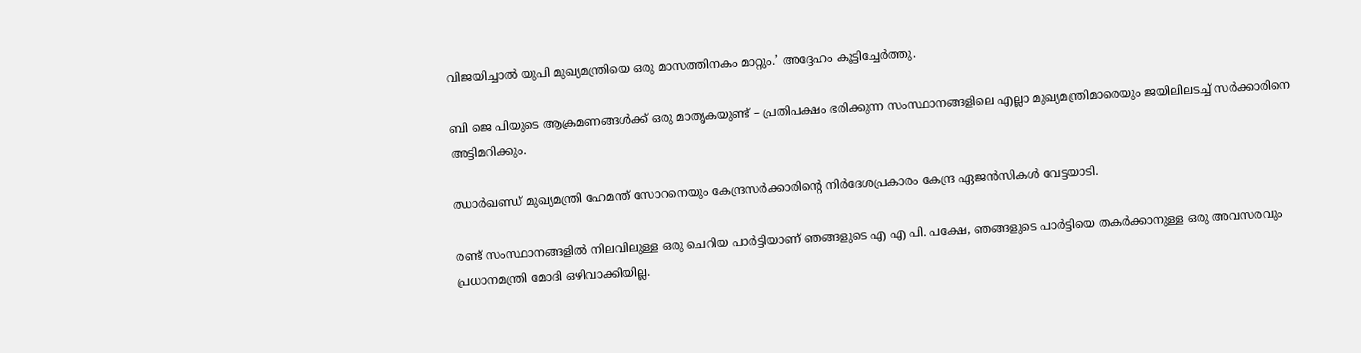വിജയിച്ചാല്‍ യുപി മുഖ്യമന്ത്രിയെ ഒരു മാസത്തിനകം മാറ്റും.’ അദ്ദേഹം കൂട്ടിച്ചേർത്തു.

ബി ജെ പിയുടെ ആക്രമണങ്ങള്‍ക്ക് ഒരു മാതൃകയുണ്ട് – പ്രതിപക്ഷം ഭരിക്കുന്ന സംസ്ഥാനങ്ങളിലെ എല്ലാ മുഖ്യമന്ത്രിമാരെയും ജയിലിലടച്ച്‌ സർക്കാരിനെ അട്ടിമറിക്കും.

ഝാർഖണ്ഡ് മുഖ്യമന്ത്രി ഹേമന്ത് സോറനെയും കേന്ദ്രസർക്കാരിൻ്റെ നിർദേശപ്രകാരം കേന്ദ്ര ഏജൻസികള്‍ വേട്ടയാടി.

രണ്ട് സംസ്ഥാനങ്ങളില്‍ നിലവിലുള്ള ഒരു ചെറിയ പാർട്ടിയാണ് ഞങ്ങളുടെ എ എ പി. പക്ഷേ, ഞങ്ങളുടെ പാർട്ടിയെ തകർക്കാനുള്ള ഒരു അവസരവും പ്രധാനമന്ത്രി മോദി ഒഴിവാക്കിയില്ല.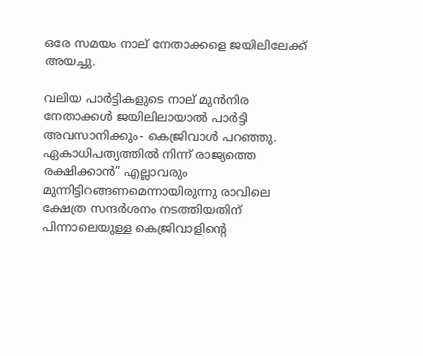ഒരേ സമയം നാല് നേതാക്കളെ ജയിലിലേക്ക് അയച്ചു.

വലിയ പാർട്ടികളുടെ നാല് മുൻനിര നേതാക്കള്‍ ജയിലിലായാല്‍ പാർട്ടി അവസാനിക്കും- കെജ്രിവാള്‍ പറഞ്ഞു.
ഏകാധിപത്യത്തില്‍ നിന്ന് രാജ്യത്തെ രക്ഷിക്കാൻ” എല്ലാവരും മുന്നിട്ടിറങ്ങണമെന്നായിരുന്നു രാവിലെ ക്ഷേത്ര സന്ദർശനം നടത്തിയതിന് പിന്നാലെയുള്ള കെജ്രിവാളിന്റെ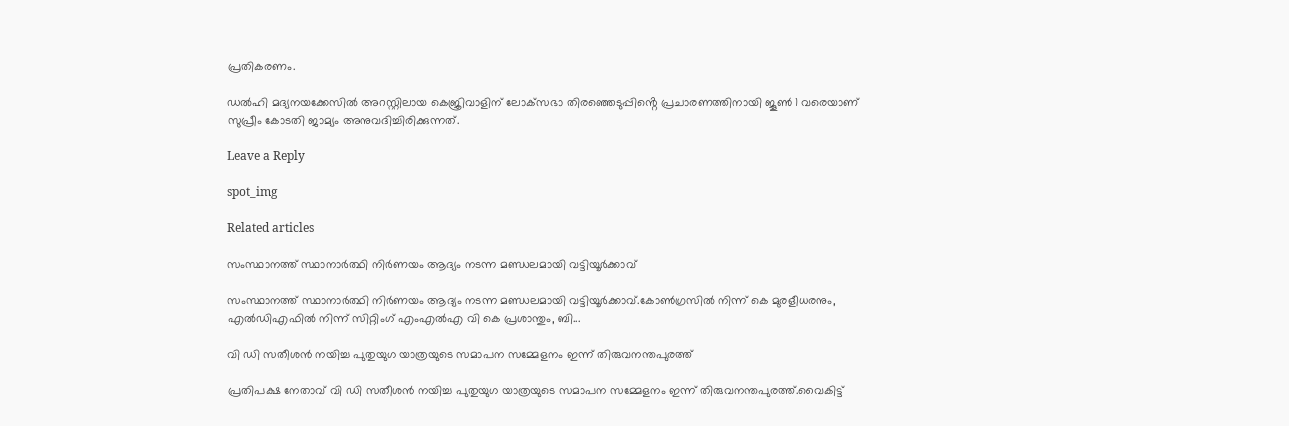പ്രതികരണം.

ഡല്‍ഹി മദ്യനയക്കേസില്‍ അറസ്റ്റിലായ കെജ്രിവാളിന് ലോക്‌സഭാ തിരഞ്ഞെടുപ്പിൻ്റെ പ്രചാരണത്തിനായി ജൂണ്‍ 1 വരെയാണ് സുപ്രീം കോടതി ജാമ്യം അനുവദിച്ചിരിക്കുന്നത്.

Leave a Reply

spot_img

Related articles

സംസ്ഥാനത്ത് സ്ഥാനാർത്ഥി നിർണയം ആദ്യം നടന്ന മണ്ഡലമായി വട്ടിയൂർക്കാവ്

സംസ്ഥാനത്ത് സ്ഥാനാർത്ഥി നിർണയം ആദ്യം നടന്ന മണ്ഡലമായി വട്ടിയൂർക്കാവ്.കോണ്‍ഗ്രസില്‍ നിന്ന് കെ മുരളീധരനും, എല്‍ഡിഎഫില്‍ നിന്ന് സിറ്റിംഗ് എംഎല്‍എ വി കെ പ്രശാന്തും, ബി...

വി ഡി സതീശൻ നയിച്ച പുതുയുഗ യാത്രയുടെ സമാപന സമ്മേളനം ഇന്ന് തിരുവനന്തപുരത്ത്

പ്രതിപക്ഷ നേതാവ് വി ഡി സതീശൻ നയിച്ച പുതുയുഗ യാത്രയുടെ സമാപന സമ്മേളനം ഇന്ന് തിരുവനന്തപുരത്ത്.വൈകിട്ട്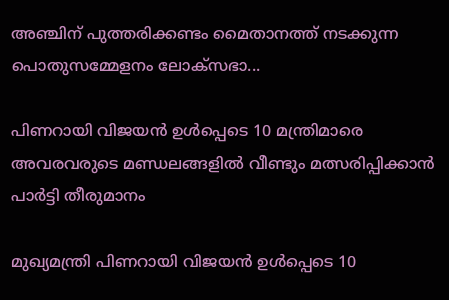അഞ്ചിന് പുത്തരിക്കണ്ടം മൈതാനത്ത് നടക്കുന്ന പൊതുസമ്മേളനം ലോക്‌സഭാ...

പിണറായി വിജയന്‍ ഉള്‍പ്പെടെ 10 മന്ത്രിമാരെ അവരവരുടെ മണ്ഡലങ്ങളില്‍ വീണ്ടും മത്സരിപ്പിക്കാന്‍ പാർട്ടി തീരുമാനം

മുഖ്യമന്ത്രി പിണറായി വിജയന്‍ ഉള്‍പ്പെടെ 10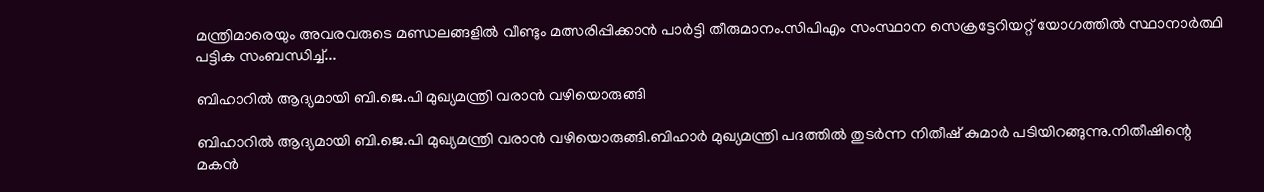മന്ത്രിമാരെയും അവരവരുടെ മണ്ഡലങ്ങളില്‍ വീണ്ടും മത്സരിപ്പിക്കാന്‍ പാർട്ടി തീരുമാനം.സിപിഎം സംസ്ഥാന സെക്രട്ടേറിയറ്റ് യോഗത്തില്‍ സ്ഥാനാര്‍ത്ഥി പട്ടിക സംബന്ധിച്ച്‌...

ബിഹാറിൽ ആദ്യമായി ബി.ജെ.പി മുഖ്യമന്ത്രി വരാൻ വഴിയൊരുങ്ങി

ബിഹാറിൽ ആദ്യമായി ബി.ജെ.പി മുഖ്യമന്ത്രി വരാൻ വഴിയൊരുങ്ങി.ബിഹാർ മുഖ്യമന്ത്രി പദത്തില്‍ തുടർന്ന നിതീഷ് കുമാർ പടിയിറങ്ങുന്നു.നിതീഷിന്റെ മകൻ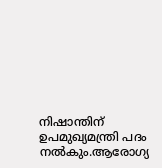നിഷാന്തിന് ഉപമുഖ്യമന്ത്രി പദം നല്‍കും.ആരോഗ്യ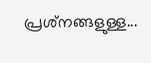പ്രശ്‌നങ്ങളുള്ള...